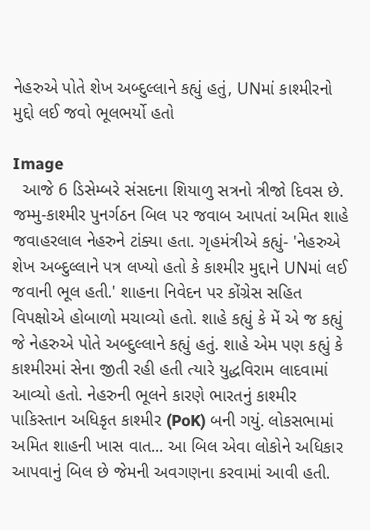નેહરુએ પોતે શેખ અબ્દુલ્લાને કહ્યું હતું, UNમાં કાશ્મીરનો મુદ્દો લઈ જવો ભૂલભર્યો હતો

Image
  આજે 6 ડિસેમ્બરે સંસદના શિયાળુ સત્રનો ત્રીજો દિવસ છે. જમ્મુ-કાશ્મીર પુનર્ગઠન બિલ પર જવાબ આપતાં અમિત શાહે જવાહરલાલ નેહરુને ટાંક્યા હતા. ગૃહમંત્રીએ કહ્યું- 'નેહરુએ શેખ અબ્દુલ્લાને પત્ર લખ્યો હતો કે કાશ્મીર મુદ્દાને UNમાં લઈ જવાની ભૂલ હતી.' શાહના નિવેદન પર કોંગ્રેસ સહિત વિપક્ષોએ હોબાળો મચાવ્યો હતો. શાહે કહ્યું કે મેં એ જ કહ્યું જે નેહરુએ પોતે અબ્દુલ્લાને કહ્યું હતું. શાહે એમ પણ કહ્યું કે કાશ્મીરમાં સેના જીતી રહી હતી ત્યારે યુદ્ધવિરામ લાદવામાં આવ્યો હતો. નેહરુની ભૂલને કારણે ભારતનું કાશ્મીર પાકિસ્તાન અધિકૃત કાશ્મીર (PoK) બની ગયું. લોકસભામાં અમિત શાહની ખાસ વાત... આ બિલ એવા લોકોને અધિકાર આપવાનું બિલ છે જેમની અવગણના કરવામાં આવી હતી.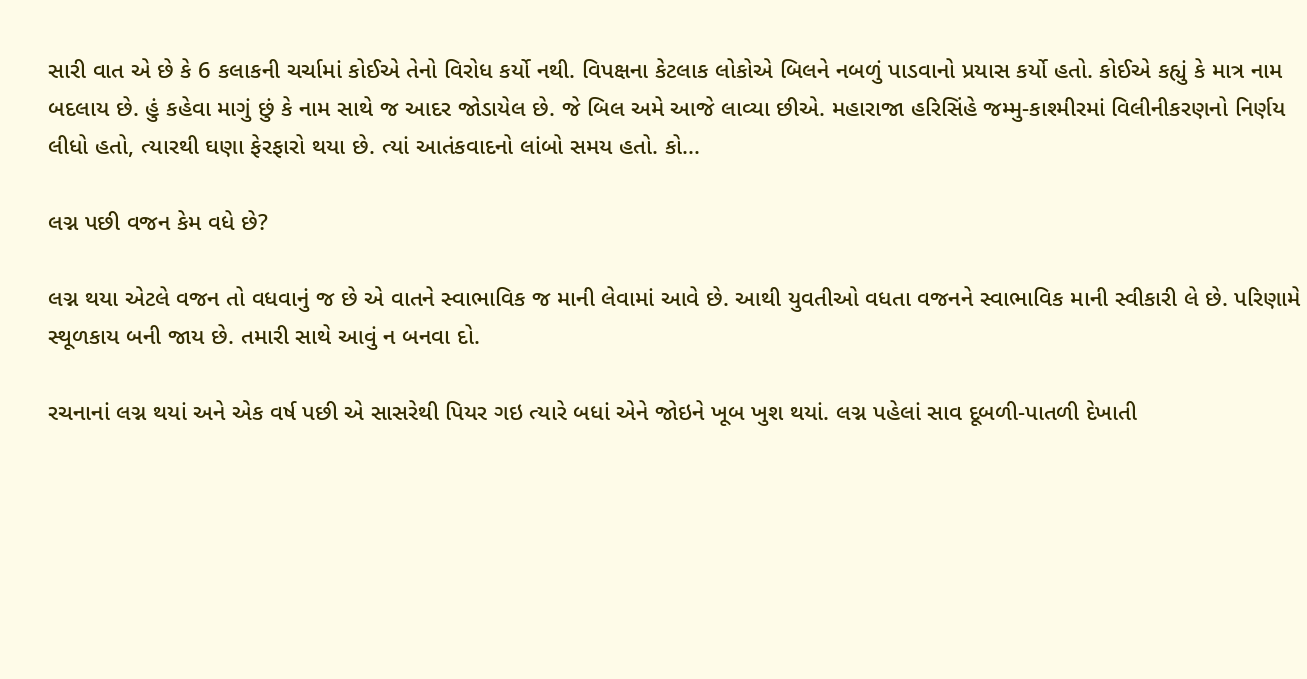સારી વાત એ છે કે 6 કલાકની ચર્ચામાં કોઈએ તેનો વિરોધ કર્યો નથી. વિપક્ષના કેટલાક લોકોએ બિલને નબળું પાડવાનો પ્રયાસ કર્યો હતો. કોઈએ કહ્યું કે માત્ર નામ બદલાય છે. હું કહેવા માગું છું કે નામ સાથે જ આદર જોડાયેલ છે. જે બિલ અમે આજે લાવ્યા છીએ. મહારાજા હરિસિંહે જમ્મુ-કાશ્મીરમાં વિલીનીકરણનો નિર્ણય લીધો હતો, ત્યારથી ઘણા ફેરફારો થયા છે. ત્યાં આતંકવાદનો લાંબો સમય હતો. કો...

લગ્ન પછી વજન કેમ વધે છે?

લગ્ન થયા એટલે વજન તો વધવાનું જ છે એ વાતને સ્વાભાવિક જ માની લેવામાં આવે છે. આથી યુવતીઓ વધતા વજનને સ્વાભાવિક માની સ્વીકારી લે છે. પરિણામે સ્થૂળકાય બની જાય છે. તમારી સાથે આવું ન બનવા દો.

રચનાનાં લગ્ન થયાં અને એક વર્ષ પછી એ સાસરેથી પિયર ગઇ ત્યારે બધાં એને જોઇને ખૂબ ખુશ થયાં. લગ્ન પહેલાં સાવ દૂબળી-પાતળી દેખાતી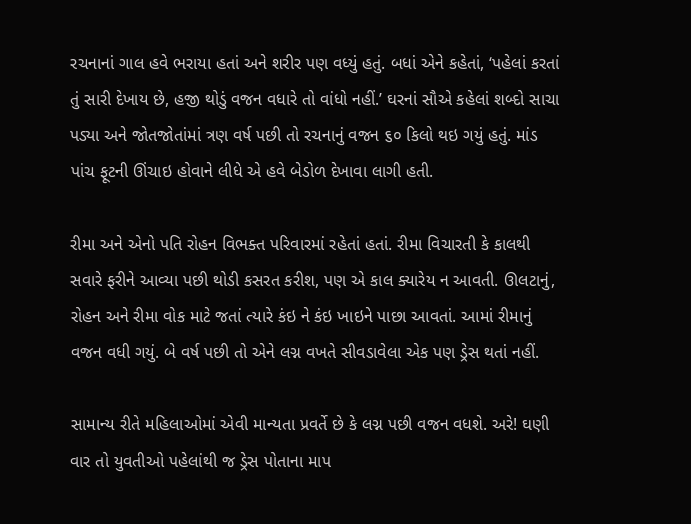રચનાનાં ગાલ હવે ભરાયા હતાં અને શરીર પણ વધ્યું હતું. બધાં એને કહેતાં, ‘પહેલાં કરતાં તું સારી દેખાય છે, હજી થોડું વજન વધારે તો વાંધો નહીં.’ ઘરનાં સૌએ કહેલાં શબ્દો સાચા પડ્યા અને જોતજોતાંમાં ત્રણ વર્ષ પછી તો રચનાનું વજન ૬૦ કિલો થઇ ગયું હતું. માંડ પાંચ ફૂટની ઊંચાઇ હોવાને લીધે એ હવે બેડોળ દેખાવા લાગી હતી.

રીમા અને એનો પતિ રોહન વિભક્ત પરિવારમાં રહેતાં હતાં. રીમા વિચારતી કે કાલથી સવારે ફરીને આવ્યા પછી થોડી કસરત કરીશ, પણ એ કાલ ક્યારેય ન આવતી. ઊલટાનું, રોહન અને રીમા વોક માટે જતાં ત્યારે કંઇ ને કંઇ ખાઇને પાછા આવતાં. આમાં રીમાનું વજન વધી ગયું. બે વર્ષ પછી તો એને લગ્ન વખતે સીવડાવેલા એક પણ ડ્રેસ થતાં નહીં.

સામાન્ય રીતે મહિલાઓમાં એવી માન્યતા પ્રવર્તે છે કે લગ્ન પછી વજન વધશે. અરે! ઘણી વાર તો યુવતીઓ પહેલાંથી જ ડ્રેસ પોતાના માપ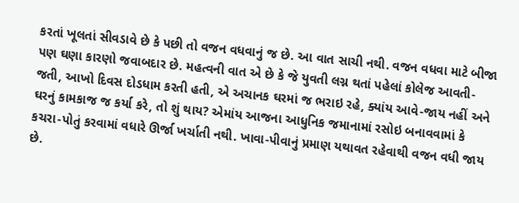કરતાં ખૂલતાં સીવડાવે છે કે પછી તો વજન વધવાનું જ છે. આ વાત સાચી નથી. વજન વધવા માટે બીજા પણ ઘણા કારણો જવાબદાર છે. મહત્વની વાત એ છે કે જે યુવતી લગ્ન થતાં પહેલાં કોલેજ આવતી-જતી, આખો દિવસ દોડધામ કરતી હતી, એ અચાનક ઘરમાં જ ભરાઇ રહે, ક્યાંય આવે-જાય નહીં અને ઘરનું કામકાજ જ કર્યા કરે, તો શું થાય? એમાંય આજના આધુનિક જમાનામાં રસોઇ બનાવવામાં કે કચરા-પોતું કરવામાં વધારે ઊર્જા ખર્ચાતી નથી. ખાવા-પીવાનું પ્રમાણ યથાવત રહેવાથી વજન વધી જાય છે.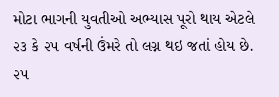મોટા ભાગની યુવતીઓ અભ્યાસ પૂરો થાય એટલે ૨૩ કે ૨૫ વર્ષની ઉંમરે તો લગ્ન થઇ જતાં હોય છે. ૨૫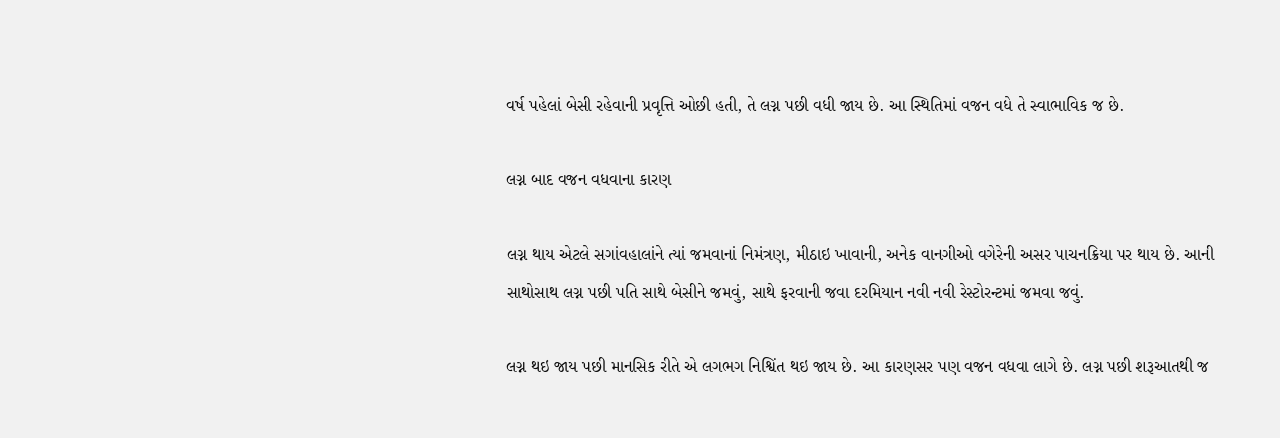વર્ષ પહેલાં બેસી રહેવાની પ્રવૃત્તિ ઓછી હતી, તે લગ્ન પછી વધી જાય છે. આ સ્થિતિમાં વજન વધે તે સ્વાભાવિક જ છે.

લગ્ન બાદ વજન વધવાના કારણ

લગ્ન થાય એટલે સગાંવહાલાંને ત્યાં જમવાનાં નિમંત્રણ, મીઠાઇ ખાવાની, અનેક વાનગીઓ વગેરેની અસર પાચનક્રિયા પર થાય છે. આની સાથોસાથ લગ્ન પછી પતિ સાથે બેસીને જમવું, સાથે ફરવાની જવા દરમિયાન નવી નવી રેસ્ટોરન્ટમાં જમવા જવું.

લગ્ન થઇ જાય પછી માનસિક રીતે એ લગભગ નિશ્વિંત થઇ જાય છે. આ કારણસર પણ વજન વધવા લાગે છે. લગ્ન પછી શરૂઆતથી જ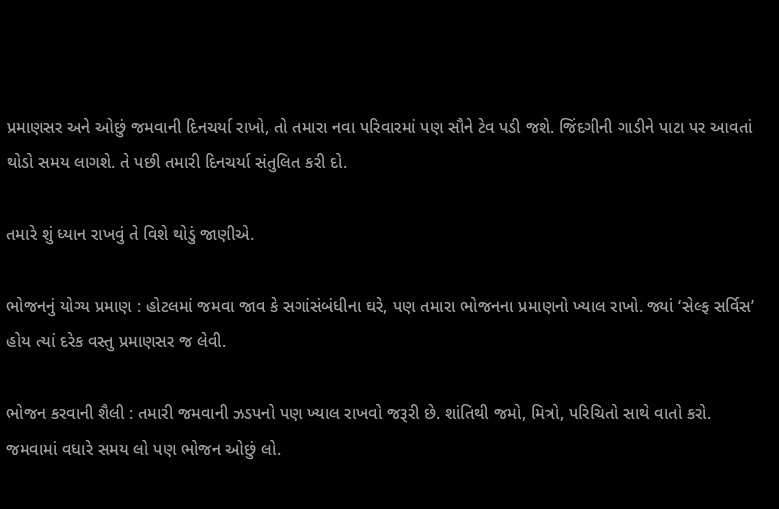પ્રમાણસર અને ઓછું જમવાની દિનચર્યા રાખો, તો તમારા નવા પરિવારમાં પણ સૌને ટેવ પડી જશે. જિંદગીની ગાડીને પાટા પર આવતાં થોડો સમય લાગશે. તે પછી તમારી દિનચર્યા સંતુલિત કરી દો.

તમારે શું ધ્યાન રાખવું તે વિશે થોડું જાણીએ.

ભોજનનું યોગ્ય પ્રમાણ : હોટલમાં જમવા જાવ કે સગાંસંબંધીના ઘરે, પણ તમારા ભોજનના પ્રમાણનો ખ્યાલ રાખો. જ્યાં ‘સેલ્ફ સર્વિસ’ હોય ત્યાં દરેક વસ્તુ પ્રમાણસર જ લેવી.

ભોજન કરવાની શૈલી : તમારી જમવાની ઝડપનો પણ ખ્યાલ રાખવો જરૂરી છે. શાંતિથી જમો, મિત્રો, પરિચિતો સાથે વાતો કરો. જમવામાં વધારે સમય લો પણ ભોજન ઓછું લો.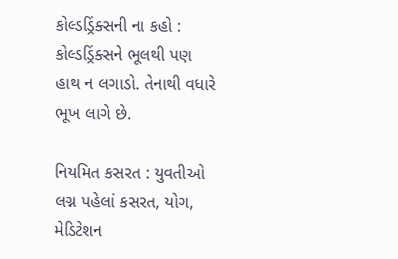કોલ્ડડ્રિંક્સની ના કહો : કોલ્ડડ્રિંક્સને ભૂલથી પણ હાથ ન લગાડો. તેનાથી વધારે ભૂખ લાગે છે.

નિયમિત કસરત : યુવતીઓ લગ્ન પહેલાં કસરત, યોગ, મેડિટેશન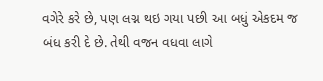વગેરે કરે છે, પણ લગ્ન થઇ ગયા પછી આ બધું એકદમ જ બંધ કરી દે છે. તેથી વજન વધવા લાગે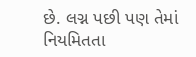છે. લગ્ન પછી પણ તેમાં નિયમિતતા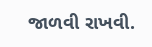જાળવી રાખવી.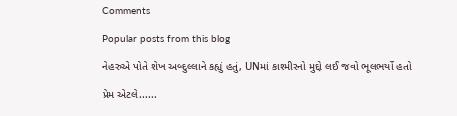Comments

Popular posts from this blog

નેહરુએ પોતે શેખ અબ્દુલ્લાને કહ્યું હતું, UNમાં કાશ્મીરનો મુદ્દો લઈ જવો ભૂલભર્યો હતો

પ્રેમ એટલે......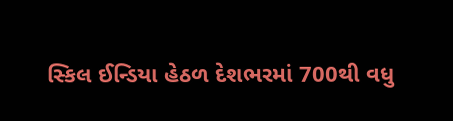સ્કિલ ઈન્ડિયા હેઠળ દેશભરમાં 700થી વધુ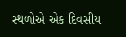સ્થળોએ એક દિવસીય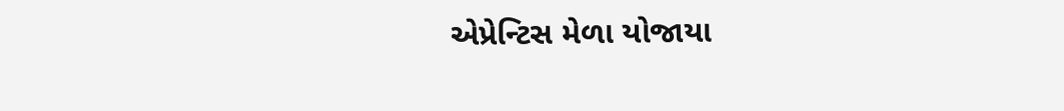એપ્રેન્ટિસ મેળા યોજાયા